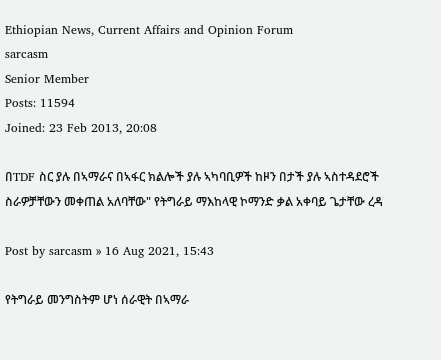Ethiopian News, Current Affairs and Opinion Forum
sarcasm
Senior Member
Posts: 11594
Joined: 23 Feb 2013, 20:08

በTDF ስር ያሉ በኣማራና በኣፋር ክልሎች ያሉ ኣካባቢዎች ከዞን በታች ያሉ ኣስተዳደሮች ስራዎቻቸውን መቀጠል አለባቸው" የትግራይ ማእከላዊ ኮማንድ ቃል አቀባይ ጌታቸው ረዳ

Post by sarcasm » 16 Aug 2021, 15:43

የትግራይ መንግስትም ሆነ ሰራዊት በኣማራ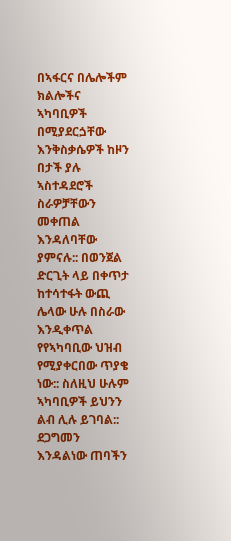በኣፋርና በሌሎችም ክልሎችና ኣካባቢዎች በሚያደርጏቸው እንቅስቃሴዎች ከዞን በታች ያሉ ኣስተዳደሮች ስራዎቻቸውን መቀጠል እንዳለባቸው ያምናሉ:: በወንጀል ድርጊት ላይ በቀጥታ ከተሳተፋት ውጪ ሌላው ሁሉ በስራው እንዲቀጥል የየኣካባቢው ህዝብ የሚያቀርበው ጥያቄ ነው:: ስለዚህ ሁሉም ኣካባቢዎች ይህንን ልብ ሊሉ ይገባል:: ደጋግመን እንዳልነው ጠባችን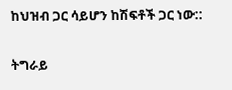ከህዝብ ጋር ሳይሆን ከሽፍቶች ጋር ነው::

ትግራይ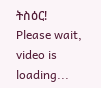ትስዕር!
Please wait, video is loading...